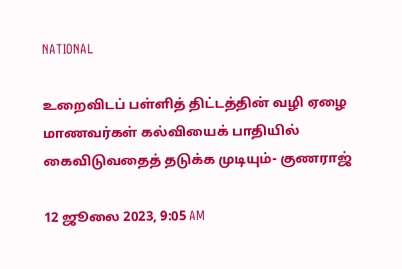NATIONAL

உறைவிடப் பள்ளித் திட்டத்தின் வழி ஏழை மாணவர்கள் கல்வியைக் பாதியில் கைவிடுவதைத் தடுக்க முடியும்- குணராஜ்

12 ஜூலை 2023, 9:05 AM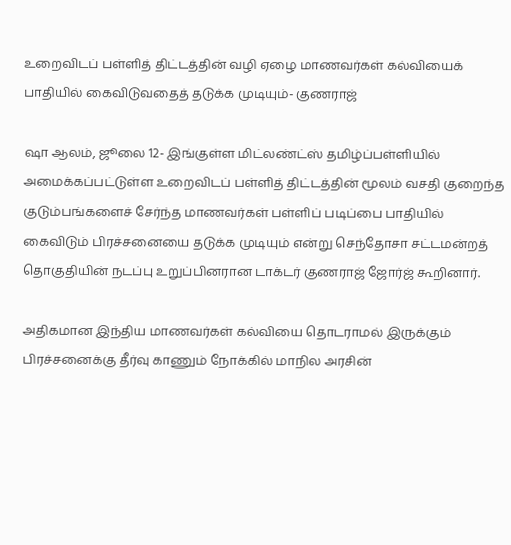உறைவிடப் பள்ளித் திட்டத்தின் வழி ஏழை மாணவர்கள் கல்வியைக் பாதியில் கைவிடுவதைத் தடுக்க முடியும்- குணராஜ்

ஷா ஆலம், ஜூலை 12- இங்குள்ள மிட்லண்ட்ஸ் தமிழ்ப்பள்ளியில் அமைக்கப்பட்டுள்ள உறைவிடப் பள்ளித் திட்டத்தின் மூலம் வசதி குறைந்த குடும்பங்களைச் சேர்ந்த மாணவர்கள் பள்ளிப் படிப்பை பாதியில் கைவிடும் பிரச்சனையை தடுக்க முடியும் என்று செந்தோசா சட்டமன்றத் தொகுதியின் நடப்பு உறுப்பினரான டாக்டர் குணராஜ் ஜோர்ஜ் கூறினார்.

அதிகமான இந்திய மாணவர்கள் கல்வியை தொடராமல் இருக்கும் பிரச்சனைக்கு தீர்வு காணும் நோக்கில் மாநில அரசின்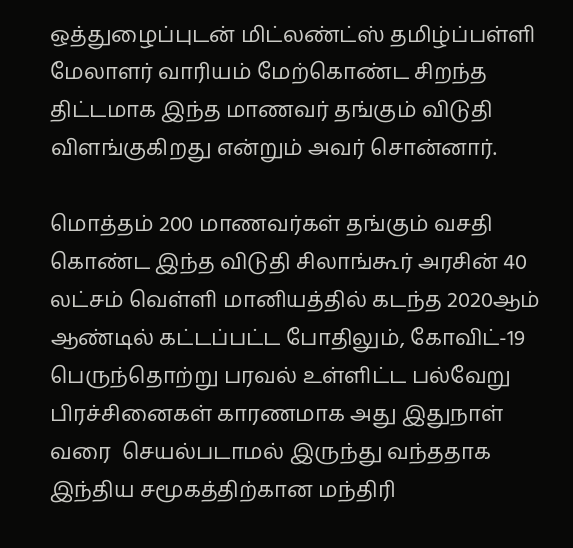ஒத்துழைப்புடன் மிட்லண்ட்ஸ் தமிழ்ப்பள்ளி மேலாளர் வாரியம் மேற்கொண்ட சிறந்த திட்டமாக இந்த மாணவர் தங்கும் விடுதி விளங்குகிறது என்றும் அவர் சொன்னார்.

மொத்தம் 200 மாணவர்கள் தங்கும் வசதி கொண்ட இந்த விடுதி சிலாங்கூர் அரசின் 40 லட்சம் வெள்ளி மானியத்தில் கடந்த 2020ஆம் ஆண்டில் கட்டப்பட்ட போதிலும், கோவிட்-19 பெருந்தொற்று பரவல் உள்ளிட்ட பல்வேறு பிரச்சினைகள் காரணமாக அது இதுநாள் வரை  செயல்படாமல் இருந்து வந்ததாக இந்திய சமூகத்திற்கான மந்திரி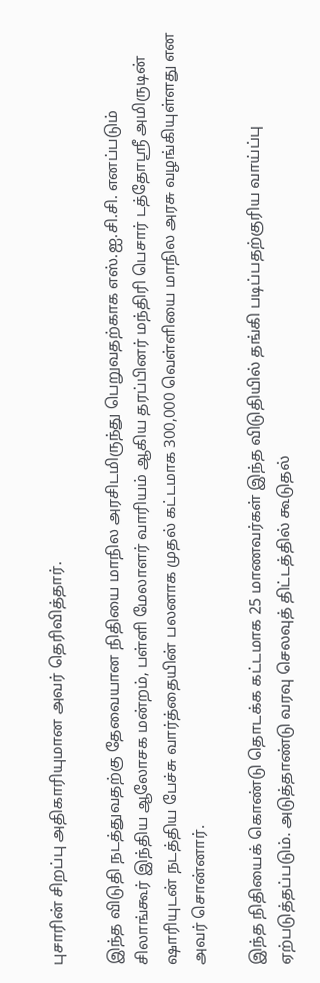புசாரின் சிறப்பு அதிகாரியுமான அவர் தெரிவித்தார்.

இந்த விடுதி நடத்துவதற்கு தேவையான நிதியை மாநில அரசிடமிருந்து பெறுவதற்காக எஸ்.ஐ.சி.சி. எனப்படும் சிலாங்கூர் இந்திய ஆலோசக மன்றம், பள்ளி மேலாளர் வாரியம் ஆகிய தரப்பினர் மந்திரி பெசார் டத்தோஸ்ரீ அமிருடின் ஷாரியுடன் நடத்திய பேச்சு வார்த்தையின் பலனாக முதல் கட்டமாக 300,000 வெள்ளியை மாநில அரசு வழங்கியுள்ளது என அவர் சொன்னார்.

இந்த நிதியைக் கொண்டு தொடக்க கட்டமாக 25 மாணவர்கள் இந்த விடுதியில் தங்கி படிப்பதற்குரிய வாய்ப்பு ஏற்படுத்தப்படும். அடுத்தாண்டு வரவு செலவுத் திட்டத்தில் கூடுதல்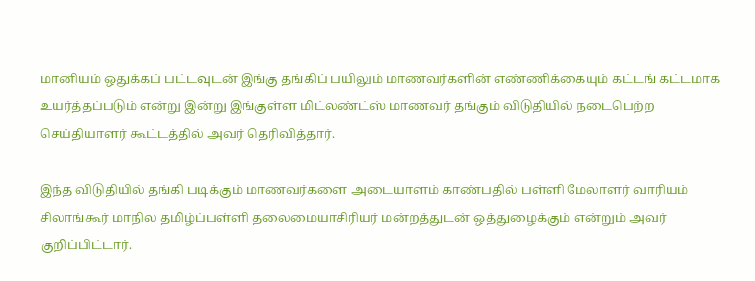மானியம் ஒதுக்கப் பட்டவுடன் இங்கு தங்கிப் பயிலும் மாணவர்களின் எண்ணிக்கையும் கட்டங் கட்டமாக உயர்த்தப்படும் என்று இன்று இங்குள்ள மிட்லண்ட்ஸ் மாணவர் தங்கும் விடுதியில் நடைபெற்ற செய்தியாளர் கூட்டத்தில் அவர் தெரிவித்தார்.

இந்த விடுதியில் தங்கி படிக்கும் மாணவர்களை அடையாளம் காண்பதில் பள்ளி மேலாளர் வாரியம் சிலாங்கூர் மாநில தமிழ்ப்பள்ளி தலைமையாசிரியர் மன்றத்துடன் ஒத்துழைக்கும் என்றும் அவர் குறிப்பிட்டார்.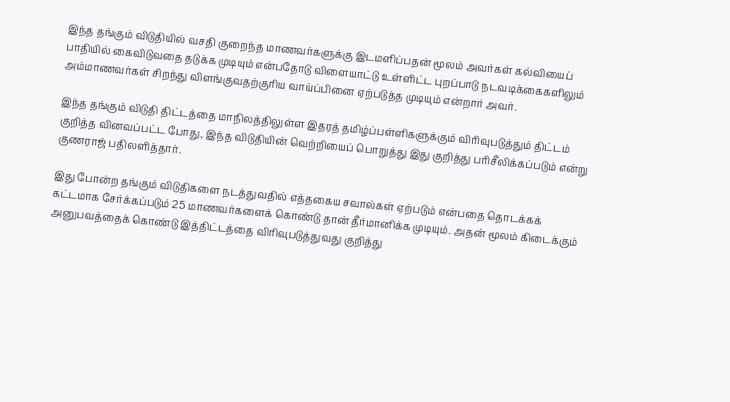இந்த தங்கும் விடுதியில் வசதி குறைந்த மாணவர்களுக்கு இடமளிப்பதன் மூலம் அவர்கள் கல்வியைப் பாதியில் கைவிடுவதை தடுக்க முடியும் என்பதோடு விளையாட்டு உள்ளிட்ட புறப்பாடு நடவடிக்கைகளிலும் அம்மாணவர்கள் சிறந்து விளங்குவதற்குரிய வாய்ப்பினை ஏற்படுத்த முடியும் என்றார் அவர்.

இந்த தங்கும் விடுதி திட்டத்தை மாநிலத்திலுள்ள இதரத் தமிழ்ப்பள்ளிகளுக்கும் விரிவுபடுத்தும் திட்டம் குறித்த வினவப்பட்ட போது, இந்த விடுதியின் வெற்றியைப் பொறுத்து இது குறித்து பரிசீலிக்கப்படும் என்று குணராஜ் பதிலளித்தார்.

இது போன்ற தங்கும் விடுதிகளை நடத்துவதில் எத்தகைய சவால்கள் ஏற்படும் என்பதை தொடக்கக் கட்டமாக சேர்க்கப்படும் 25 மாணவர்களைக் கொண்டு தான் தீர்மானிக்க முடியும். அதன் மூலம் கிடைக்கும் அனுபவத்தைக் கொண்டு இத்திட்டத்தை விரிவுபடுத்துவது குறித்து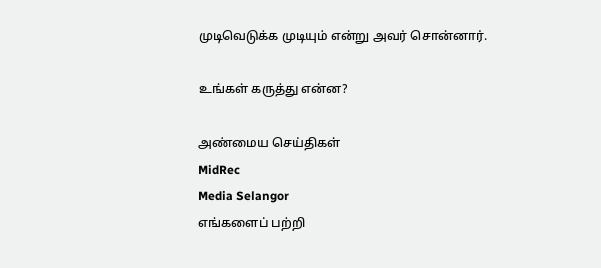முடிவெடுக்க முடியும் என்று அவர் சொன்னார்.

உங்கள் கருத்து என்ன?

அண்மைய செய்திகள்
MidRec
Media Selangor
எங்களைப் பற்றி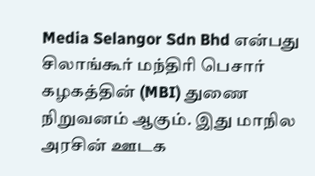Media Selangor Sdn Bhd என்பது சிலாங்கூர் மந்திரி பெசார் கழகத்தின் (MBI) துணை நிறுவனம் ஆகும். இது மாநில அரசின் ஊடக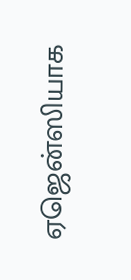ஏஜென்ஸியாக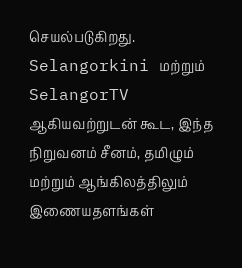செயல்படுகிறது. Selangorkini மற்றும் SelangorTV ஆகியவற்றுடன் கூட, இந்த நிறுவனம் சீனம், தமிழும் மற்றும் ஆங்கிலத்திலும் இணையதளங்கள்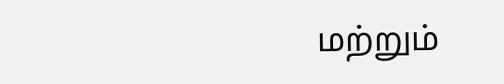மற்றும்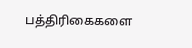பத்திரிகைகளை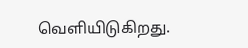வெளியிடுகிறது.